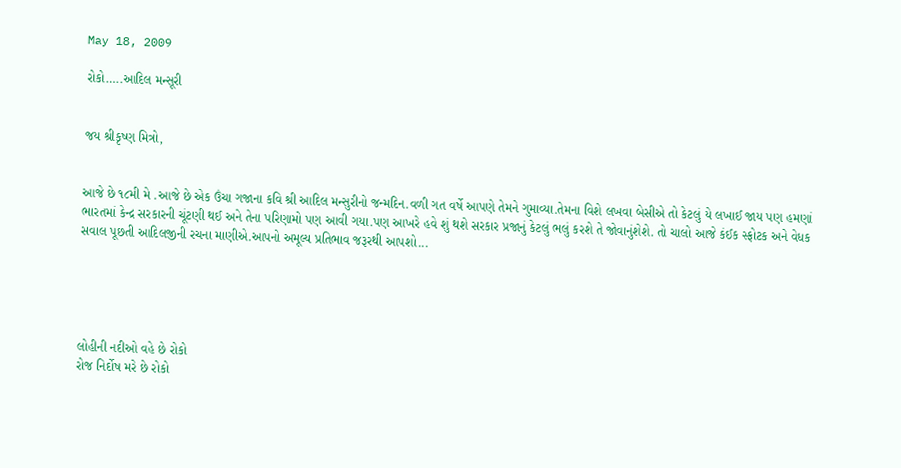May 18, 2009

રોકો…..આદિલ મન્સૂરી


જય શ્રીકૃષ્ણ મિત્રો,


આજે છે ૧૮મી મે .આજે છે એક ઉંચા ગજાના કવિ શ્રી આદિલ મન્સુરીનો જન્મદિન.વળી ગત વર્ષે આપણે તેમને ગુમાવ્યા.તેમના વિશે લખવા બેસીએ તો કેટલું યે લખાઈ જાય પણ હમણાં ભારતમાં કેન્દ્ર સરકારની ચૂંટણી થઈ અને તેના પરિણામો પણ આવી ગયા.પણ આખરે હવે શું થશે સરકાર પ્રજાનું કેટલું ભલું કરશે તે જોવાનુંશેશે. તો ચાલો આજે કંઈક સ્ફોટક અને વેધક સવાલ પૂછતી આદિલજીની રચના માણીએ.આપનો અમૂલ્ય પ્રતિભાવ જરૂરથી આપશો...





લોહીની નદીઓ વહે છે રોકો
રોજ નિર્દોષ મરે છે રોકો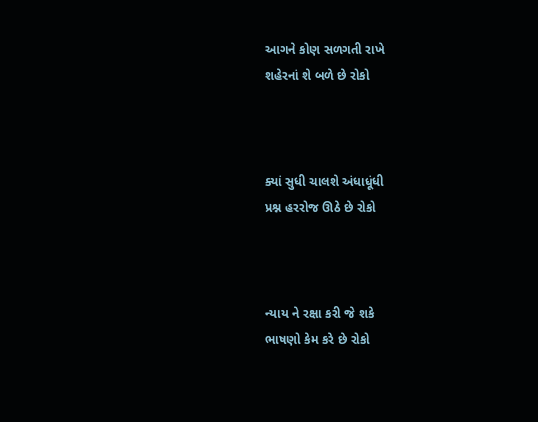આગને કોણ સળગતી રાખે
શહેરનાં શે બળે છે રોકો



ક્યાં સુધી ચાલશે અંધાધૂંધી
પ્રશ્ન હરરોજ ઊઠે છે રોકો



ન્યાય ને રક્ષા કરી જે શકે
ભાષણો કેમ કરે છે રોકો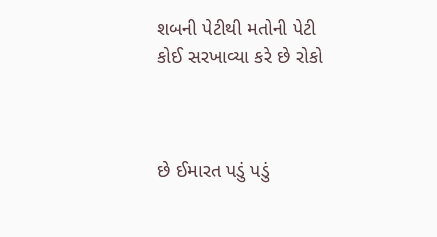શબની પેટીથી મતોની પેટી
કોઈ સરખાવ્યા કરે છે રોકો



છે ઈમારત પડું પડું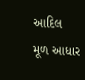આદિલ
મૂળ આધાર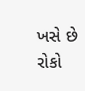ખસે છે રોકો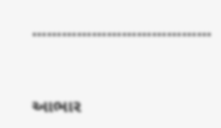………………………………


આભાર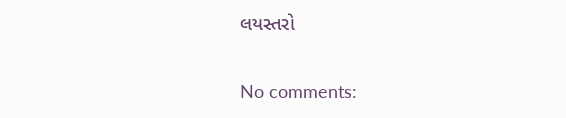લયસ્તરો

No comments: